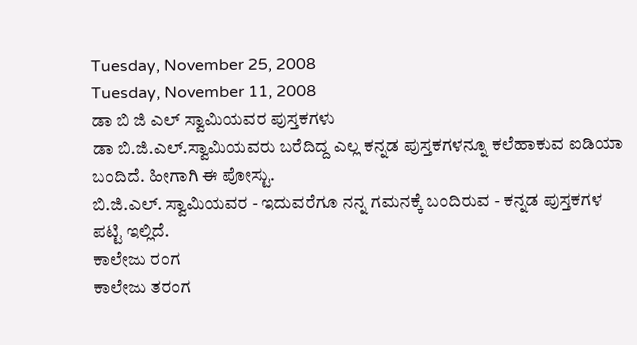Tuesday, November 25, 2008
Tuesday, November 11, 2008
ಡಾ ಬಿ ಜಿ ಎಲ್ ಸ್ವಾಮಿಯವರ ಪುಸ್ತಕಗಳು
ಡಾ ಬಿ.ಜಿ.ಎಲ್.ಸ್ವಾಮಿಯವರು ಬರೆದಿದ್ದ ಎಲ್ಲ ಕನ್ನಡ ಪುಸ್ತಕಗಳನ್ನೂ ಕಲೆಹಾಕುವ ಐಡಿಯಾ ಬಂದಿದೆ. ಹೀಗಾಗಿ ಈ ಪೋಸ್ಟು.
ಬಿ.ಜಿ.ಎಲ್. ಸ್ವಾಮಿಯವರ - ಇದುವರೆಗೂ ನನ್ನ ಗಮನಕ್ಕೆ ಬಂದಿರುವ - ಕನ್ನಡ ಪುಸ್ತಕಗಳ ಪಟ್ಟಿ ಇಲ್ಲಿದೆ.
ಕಾಲೇಜು ರಂಗ
ಕಾಲೇಜು ತರಂಗ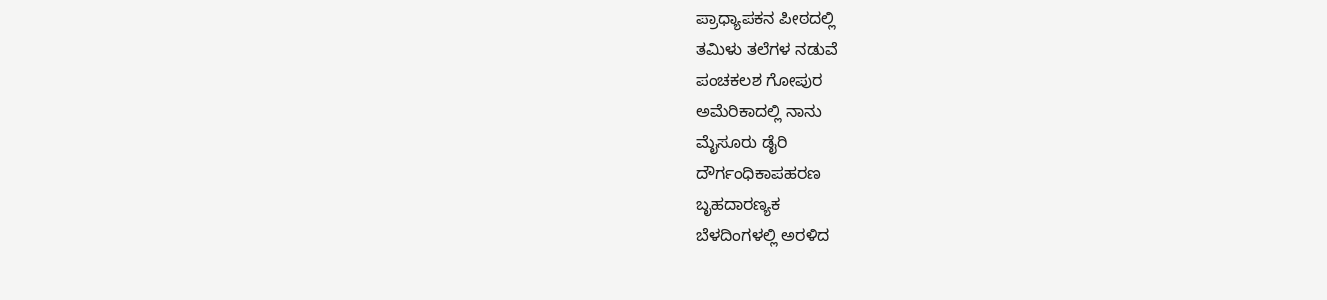ಪ್ರಾಧ್ಯಾಪಕನ ಪೀಠದಲ್ಲಿ
ತಮಿಳು ತಲೆಗಳ ನಡುವೆ
ಪಂಚಕಲಶ ಗೋಪುರ
ಅಮೆರಿಕಾದಲ್ಲಿ ನಾನು
ಮೈಸೂರು ಡೈರಿ
ದೌರ್ಗಂಧಿಕಾಪಹರಣ
ಬೃಹದಾರಣ್ಯಕ
ಬೆಳದಿಂಗಳಲ್ಲಿ ಅರಳಿದ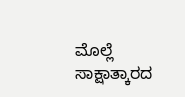ಮೊಲ್ಲೆ
ಸಾಕ್ಷಾತ್ಕಾರದ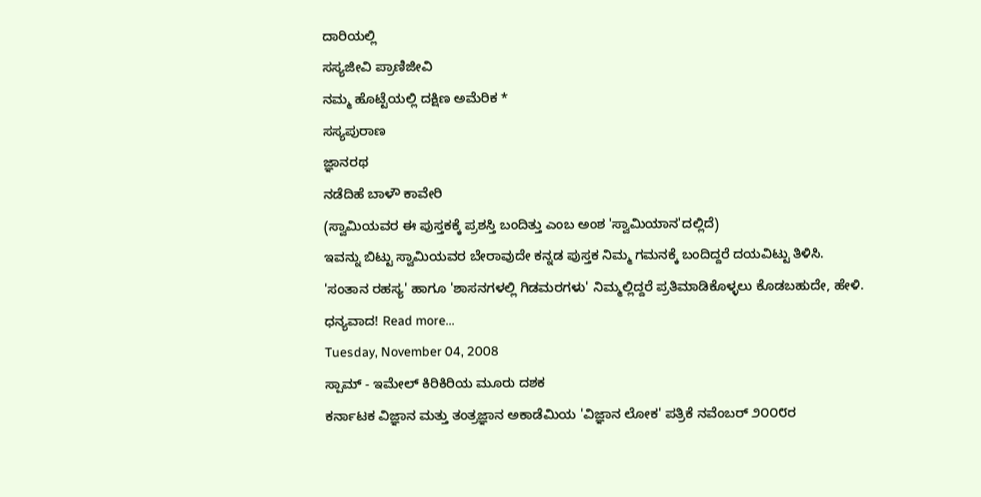ದಾರಿಯಲ್ಲಿ
ಸಸ್ಯಜೀವಿ ಪ್ರಾಣಿಜೀವಿ
ನಮ್ಮ ಹೊಟ್ಟೆಯಲ್ಲಿ ದಕ್ಷಿಣ ಅಮೆರಿಕ *
ಸಸ್ಯಪುರಾಣ
ಜ್ಞಾನರಥ
ನಡೆದಿಹೆ ಬಾಳೌ ಕಾವೇರಿ
(ಸ್ವಾಮಿಯವರ ಈ ಪುಸ್ತಕಕ್ಕೆ ಪ್ರಶಸ್ತಿ ಬಂದಿತ್ತು ಎಂಬ ಅಂಶ 'ಸ್ವಾಮಿಯಾನ'ದಲ್ಲಿದೆ)
ಇವನ್ನು ಬಿಟ್ಟು ಸ್ವಾಮಿಯವರ ಬೇರಾವುದೇ ಕನ್ನಡ ಪುಸ್ತಕ ನಿಮ್ಮ ಗಮನಕ್ಕೆ ಬಂದಿದ್ದರೆ ದಯವಿಟ್ಟು ತಿಳಿಸಿ.
'ಸಂತಾನ ರಹಸ್ಯ' ಹಾಗೂ 'ಶಾಸನಗಳಲ್ಲಿ ಗಿಡಮರಗಳು' ನಿಮ್ಮಲ್ಲಿದ್ದರೆ ಪ್ರತಿಮಾಡಿಕೊಳ್ಳಲು ಕೊಡಬಹುದೇ, ಹೇಳಿ.
ಧನ್ಯವಾದ! Read more...
Tuesday, November 04, 2008
ಸ್ಪಾಮ್ - ಇಮೇಲ್ ಕಿರಿಕಿರಿಯ ಮೂರು ದಶಕ
ಕರ್ನಾಟಕ ವಿಜ್ಞಾನ ಮತ್ತು ತಂತ್ರಜ್ಞಾನ ಅಕಾಡೆಮಿಯ 'ವಿಜ್ಞಾನ ಲೋಕ' ಪತ್ರಿಕೆ ನವೆಂಬರ್ ೨೦೦೮ರ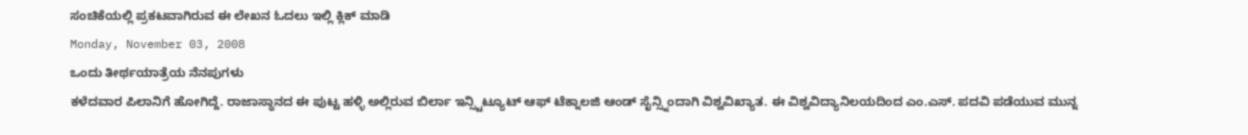ಸಂಚಿಕೆಯಲ್ಲಿ ಪ್ರಕಟವಾಗಿರುವ ಈ ಲೇಖನ ಓದಲು ಇಲ್ಲಿ ಕ್ಲಿಕ್ ಮಾಡಿ
Monday, November 03, 2008
ಒಂದು ತೀರ್ಥಯಾತ್ರೆಯ ನೆನಪುಗಳು
ಕಳೆದವಾರ ಪಿಲಾನಿಗೆ ಹೋಗಿದ್ದೆ. ರಾಜಾಸ್ಥಾನದ ಈ ಪುಟ್ಟ ಹಳ್ಳಿ ಅಲ್ಲಿರುವ ಬಿರ್ಲಾ ಇನ್ಸ್ಟಿಟ್ಯೂಟ್ ಆಫ್ ಟೆಕ್ನಾಲಜಿ ಆಂಡ್ ಸೈನ್ಸ್ನಿಂದಾಗಿ ವಿಶ್ವವಿಖ್ಯಾತ. ಈ ವಿಶ್ವವಿದ್ಯಾನಿಲಯದಿಂದ ಎಂ.ಎಸ್. ಪದವಿ ಪಡೆಯುವ ಮುನ್ನ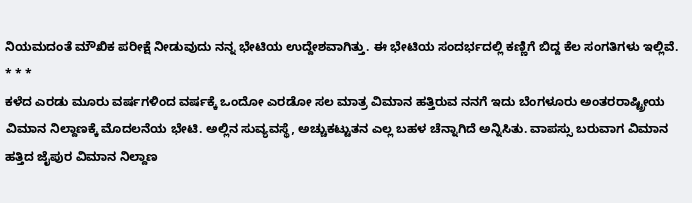ನಿಯಮದಂತೆ ಮೌಖಿಕ ಪರೀಕ್ಷೆ ನೀಡುವುದು ನನ್ನ ಭೇಟಿಯ ಉದ್ದೇಶವಾಗಿತ್ತು. ಈ ಭೇಟಿಯ ಸಂದರ್ಭದಲ್ಲಿ ಕಣ್ಣಿಗೆ ಬಿದ್ದ ಕೆಲ ಸಂಗತಿಗಳು ಇಲ್ಲಿವೆ.
* * *
ಕಳೆದ ಎರಡು ಮೂರು ವರ್ಷಗಳಿಂದ ವರ್ಷಕ್ಕೆ ಒಂದೋ ಎರಡೋ ಸಲ ಮಾತ್ರ ವಿಮಾನ ಹತ್ತಿರುವ ನನಗೆ ಇದು ಬೆಂಗಳೂರು ಅಂತರರಾಷ್ಟ್ರೀಯ ವಿಮಾನ ನಿಲ್ದಾಣಕ್ಕೆ ಮೊದಲನೆಯ ಭೇಟಿ. ಅಲ್ಲಿನ ಸುವ್ಯವಸ್ಥೆ, ಅಚ್ಚುಕಟ್ಟುತನ ಎಲ್ಲ ಬಹಳ ಚೆನ್ನಾಗಿದೆ ಅನ್ನಿಸಿತು. ವಾಪಸ್ಸು ಬರುವಾಗ ವಿಮಾನ ಹತ್ತಿದ ಜೈಪುರ ವಿಮಾನ ನಿಲ್ದಾಣ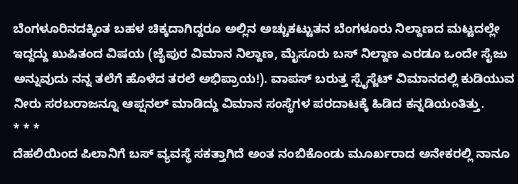ಬೆಂಗಳೂರಿನದಕ್ಕಿಂತ ಬಹಳ ಚಿಕ್ಕದಾಗಿದ್ದರೂ ಅಲ್ಲಿನ ಅಚ್ಚುಕಟ್ಟುತನ ಬೆಂಗಳೂರು ನಿಲ್ದಾಣದ ಮಟ್ಟದಲ್ಲೇ ಇದ್ದದ್ದು ಖುಷಿತಂದ ವಿಷಯ (ಜೈಪುರ ವಿಮಾನ ನಿಲ್ದಾಣ, ಮೈಸೂರು ಬಸ್ ನಿಲ್ದಾಣ ಎರಡೂ ಒಂದೇ ಸೈಜು ಅನ್ನುವುದು ನನ್ನ ತಲೆಗೆ ಹೊಳೆದ ತರಲೆ ಅಭಿಪ್ರಾಯ!). ವಾಪಸ್ ಬರುತ್ತ ಸ್ಪೈಸ್ಜೆಟ್ ವಿಮಾನದಲ್ಲಿ ಕುಡಿಯುವ ನೀರು ಸರಬರಾಜನ್ನೂ ಆಪ್ಷನಲ್ ಮಾಡಿದ್ದು ವಿಮಾನ ಸಂಸ್ಥೆಗಳ ಪರದಾಟಕ್ಕೆ ಹಿಡಿದ ಕನ್ನಡಿಯಂತಿತ್ತು.
* * *
ದೆಹಲಿಯಿಂದ ಪಿಲಾನಿಗೆ ಬಸ್ ವ್ಯವಸ್ಥೆ ಸಕತ್ತಾಗಿದೆ ಅಂತ ನಂಬಿಕೊಂಡು ಮೂರ್ಖರಾದ ಅನೇಕರಲ್ಲಿ ನಾನೂ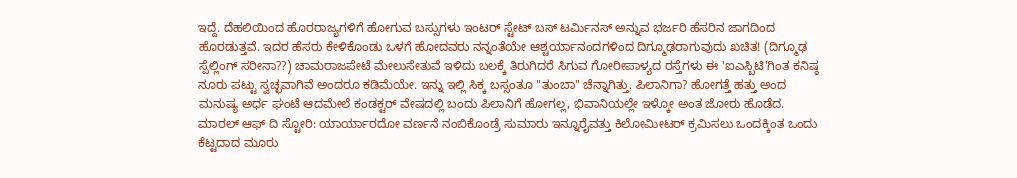ಇದ್ದೆ. ದೆಹಲಿಯಿಂದ ಹೊರರಾಜ್ಯಗಳಿಗೆ ಹೋಗುವ ಬಸ್ಸುಗಳು ಇಂಟರ್ ಸ್ಟೇಟ್ ಬಸ್ ಟರ್ಮಿನಸ್ ಅನ್ನುವ ಭರ್ಜರಿ ಹೆಸರಿನ ಜಾಗದಿಂದ ಹೊರಡುತ್ತವೆ. ಇದರ ಹೆಸರು ಕೇಳಿಕೊಂಡು ಒಳಗೆ ಹೋದವರು ನನ್ನಂತೆಯೇ ಆಶ್ಚರ್ಯಾನಂದಗಳಿಂದ ದಿಗ್ಮೂಢರಾಗುವುದು ಖಚಿತ! (ದಿಗ್ಮೂಢ ಸ್ಪೆಲ್ಲಿಂಗ್ ಸರೀನಾ??) ಚಾಮರಾಜಪೇಟೆ ಮೇಲುಸೇತುವೆ ಇಳಿದು ಬಲಕ್ಕೆ ತಿರುಗಿದರೆ ಸಿಗುವ ಗೋರೀಪಾಳ್ಯದ ರಸ್ತೆಗಳು ಈ 'ಐಎಸ್ಬಿಟಿ'ಗಿಂತ ಕನಿಷ್ಠ ನೂರು ಪಟ್ಟು ಸ್ವಚ್ಛವಾಗಿವೆ ಅಂದರೂ ಕಡಿಮೆಯೇ. ಇನ್ನು ಇಲ್ಲಿ ಸಿಕ್ಕ ಬಸ್ಸಂತೂ "ತುಂಬಾ" ಚೆನ್ನಾಗಿತ್ತು. ಪಿಲಾನಿಗಾ? ಹೋಗತ್ತೆ ಹತ್ತು ಅಂದ ಮನುಷ್ಯ ಅರ್ಧ ಘಂಟೆ ಆದಮೇಲೆ ಕಂಡಕ್ಟರ್ ವೇಷದಲ್ಲಿ ಬಂದು ಪಿಲಾನಿಗೆ ಹೋಗಲ್ಲ, ಭಿವಾನಿಯಲ್ಲೇ ಇಳ್ಕೋ ಅಂತ ಜೋರು ಹೊಡೆದ.
ಮಾರಲ್ ಆಫ್ ದಿ ಸ್ಟೋರಿ: ಯಾರ್ಯಾರದೋ ವರ್ಣನೆ ನಂಬಿಕೊಂಡ್ರೆ ಸುಮಾರು ಇನ್ನೂರೈವತ್ತು ಕಿಲೋಮೀಟರ್ ಕ್ರಮಿಸಲು ಒಂದಕ್ಕಿಂತ ಒಂದು ಕೆಟ್ಟದಾದ ಮೂರು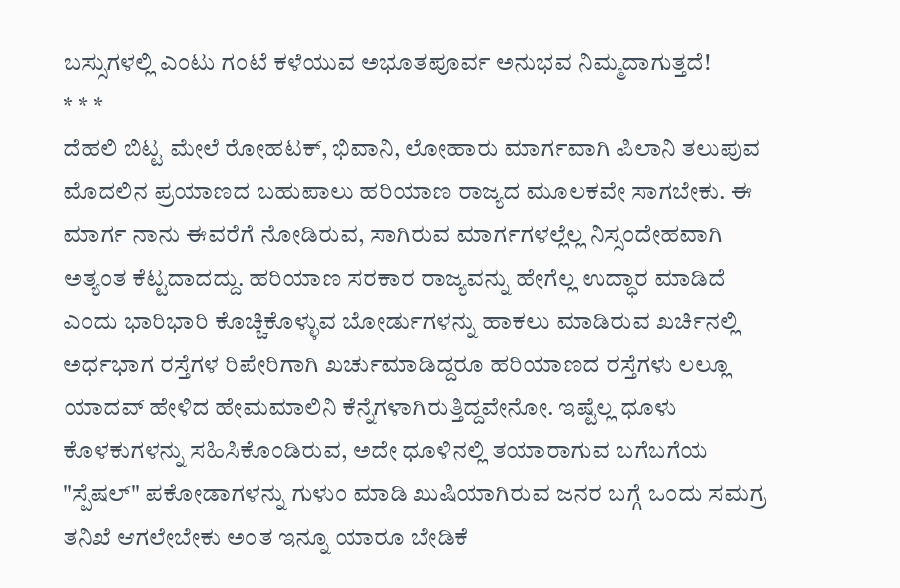ಬಸ್ಸುಗಳಲ್ಲಿ ಎಂಟು ಗಂಟೆ ಕಳೆಯುವ ಅಭೂತಪೂರ್ವ ಅನುಭವ ನಿಮ್ಮದಾಗುತ್ತದೆ!
* * *
ದೆಹಲಿ ಬಿಟ್ಟ ಮೇಲೆ ರೋಹಟಕ್, ಭಿವಾನಿ, ಲೋಹಾರು ಮಾರ್ಗವಾಗಿ ಪಿಲಾನಿ ತಲುಪುವ ಮೊದಲಿನ ಪ್ರಯಾಣದ ಬಹುಪಾಲು ಹರಿಯಾಣ ರಾಜ್ಯದ ಮೂಲಕವೇ ಸಾಗಬೇಕು. ಈ ಮಾರ್ಗ ನಾನು ಈವರೆಗೆ ನೋಡಿರುವ, ಸಾಗಿರುವ ಮಾರ್ಗಗಳಲ್ಲೆಲ್ಲ ನಿಸ್ಸಂದೇಹವಾಗಿ ಅತ್ಯಂತ ಕೆಟ್ಟದಾದದ್ದು. ಹರಿಯಾಣ ಸರಕಾರ ರಾಜ್ಯವನ್ನು ಹೇಗೆಲ್ಲ ಉದ್ಧಾರ ಮಾಡಿದೆ ಎಂದು ಭಾರಿಭಾರಿ ಕೊಚ್ಚಿಕೊಳ್ಳುವ ಬೋರ್ಡುಗಳನ್ನು ಹಾಕಲು ಮಾಡಿರುವ ಖರ್ಚಿನಲ್ಲಿ ಅರ್ಧಭಾಗ ರಸ್ತೆಗಳ ರಿಪೇರಿಗಾಗಿ ಖರ್ಚುಮಾಡಿದ್ದರೂ ಹರಿಯಾಣದ ರಸ್ತೆಗಳು ಲಲ್ಲೂ ಯಾದವ್ ಹೇಳಿದ ಹೇಮಮಾಲಿನಿ ಕೆನ್ನೆಗಳಾಗಿರುತ್ತಿದ್ದವೇನೋ. ಇಷ್ಟೆಲ್ಲ ಧೂಳು ಕೊಳಕುಗಳನ್ನು ಸಹಿಸಿಕೊಂಡಿರುವ, ಅದೇ ಧೂಳಿನಲ್ಲಿ ತಯಾರಾಗುವ ಬಗೆಬಗೆಯ "ಸ್ಪೆಷಲ್" ಪಕೋಡಾಗಳನ್ನು ಗುಳುಂ ಮಾಡಿ ಖುಷಿಯಾಗಿರುವ ಜನರ ಬಗ್ಗೆ ಒಂದು ಸಮಗ್ರ ತನಿಖೆ ಆಗಲೇಬೇಕು ಅಂತ ಇನ್ನೂ ಯಾರೂ ಬೇಡಿಕೆ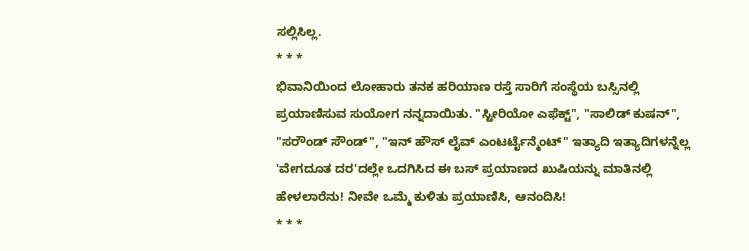ಸಲ್ಲಿಸಿಲ್ಲ.
* * *
ಭಿವಾನಿಯಿಂದ ಲೋಹಾರು ತನಕ ಹರಿಯಾಣ ರಸ್ತೆ ಸಾರಿಗೆ ಸಂಸ್ಥೆಯ ಬಸ್ಸಿನಲ್ಲಿ ಪ್ರಯಾಣಿಸುವ ಸುಯೋಗ ನನ್ನದಾಯಿತು. "ಸ್ಟೀರಿಯೋ ಎಫೆಕ್ಟ್", "ಸಾಲಿಡ್ ಕುಷನ್", "ಸರೌಂಡ್ ಸೌಂಡ್", "ಇನ್ ಹೌಸ್ ಲೈವ್ ಎಂಟರ್ಟೈನ್ಮೆಂಟ್" ಇತ್ಯಾದಿ ಇತ್ಯಾದಿಗಳನ್ನೆಲ್ಲ 'ವೇಗದೂತ ದರ'ದಲ್ಲೇ ಒದಗಿಸಿದ ಈ ಬಸ್ ಪ್ರಯಾಣದ ಖುಷಿಯನ್ನು ಮಾತಿನಲ್ಲಿ ಹೇಳಲಾರೆನು! ನೀವೇ ಒಮ್ಮೆ ಕುಳಿತು ಪ್ರಯಾಣಿಸಿ, ಆನಂದಿಸಿ!
* * *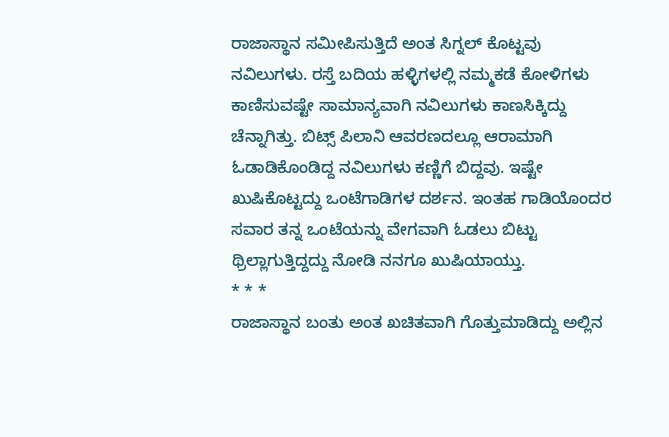ರಾಜಾಸ್ಥಾನ ಸಮೀಪಿಸುತ್ತಿದೆ ಅಂತ ಸಿಗ್ನಲ್ ಕೊಟ್ಟವು ನವಿಲುಗಳು. ರಸ್ತೆ ಬದಿಯ ಹಳ್ಳಿಗಳಲ್ಲಿ ನಮ್ಮಕಡೆ ಕೋಳಿಗಳು ಕಾಣಿಸುವಷ್ಟೇ ಸಾಮಾನ್ಯವಾಗಿ ನವಿಲುಗಳು ಕಾಣಸಿಕ್ಕಿದ್ದು ಚೆನ್ನಾಗಿತ್ತು. ಬಿಟ್ಸ್ ಪಿಲಾನಿ ಆವರಣದಲ್ಲೂ ಆರಾಮಾಗಿ ಓಡಾಡಿಕೊಂಡಿದ್ದ ನವಿಲುಗಳು ಕಣ್ಣಿಗೆ ಬಿದ್ದವು. ಇಷ್ಟೇ ಖುಷಿಕೊಟ್ಟದ್ದು ಒಂಟೆಗಾಡಿಗಳ ದರ್ಶನ. ಇಂತಹ ಗಾಡಿಯೊಂದರ ಸವಾರ ತನ್ನ ಒಂಟೆಯನ್ನು ವೇಗವಾಗಿ ಓಡಲು ಬಿಟ್ಟು ಥ್ರಿಲ್ಲಾಗುತ್ತಿದ್ದದ್ದು ನೋಡಿ ನನಗೂ ಖುಷಿಯಾಯ್ತು.
* * *
ರಾಜಾಸ್ಥಾನ ಬಂತು ಅಂತ ಖಚಿತವಾಗಿ ಗೊತ್ತುಮಾಡಿದ್ದು ಅಲ್ಲಿನ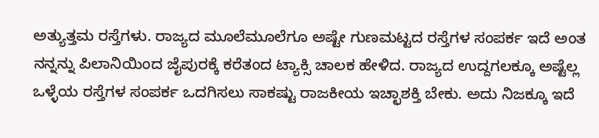ಅತ್ಯುತ್ತಮ ರಸ್ತೆಗಳು. ರಾಜ್ಯದ ಮೂಲೆಮೂಲೆಗೂ ಅಷ್ಟೇ ಗುಣಮಟ್ಟದ ರಸ್ತೆಗಳ ಸಂಪರ್ಕ ಇದೆ ಅಂತ ನನ್ನನ್ನು ಪಿಲಾನಿಯಿಂದ ಜೈಪುರಕ್ಕೆ ಕರೆತಂದ ಟ್ಯಾಕ್ಸಿ ಚಾಲಕ ಹೇಳಿದ. ರಾಜ್ಯದ ಉದ್ದಗಲಕ್ಕೂ ಅಷ್ಟೆಲ್ಲ ಒಳ್ಳೆಯ ರಸ್ತೆಗಳ ಸಂಪರ್ಕ ಒದಗಿಸಲು ಸಾಕಷ್ಟು ರಾಜಕೀಯ ಇಚ್ಛಾಶಕ್ತಿ ಬೇಕು. ಅದು ನಿಜಕ್ಕೂ ಇದೆ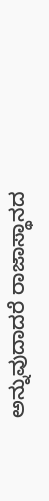ಅನ್ನುವುದಾದರೆ ರಾಜಾಸ್ಥಾನದ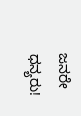ಜನರೇ ಧನ್ಯರು!